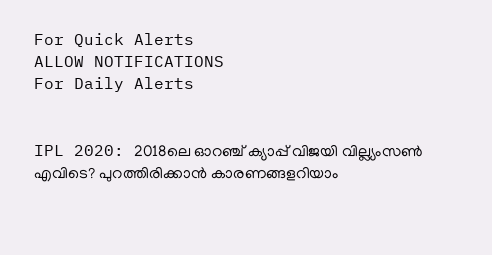For Quick Alerts
ALLOW NOTIFICATIONS
For Daily Alerts


IPL 2020: 2018ലെ ഓറഞ്ച് ക്യാപ്പ് വിജയി വില്ല്യംസണ്‍ എവിടെ? പുറത്തിരിക്കാന്‍ കാരണങ്ങളറിയാം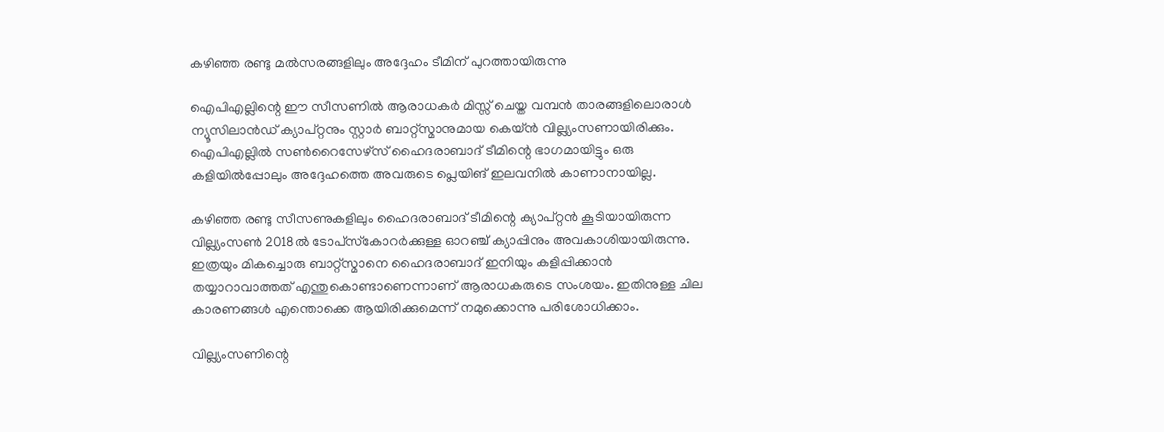കഴിഞ്ഞ രണ്ടു മല്‍സരങ്ങളിലും അദ്ദേഹം ടീമിന് പുറത്തായിരുന്നു

ഐപിഎല്ലിന്റെ ഈ സീസണില്‍ ആരാധകര്‍ മിസ്സ് ചെയ്ത വമ്പന്‍ താരങ്ങളിലൊരാള്‍ ന്യൂസിലാന്‍ഡ് ക്യാപ്റ്റനും സ്റ്റാര്‍ ബാറ്റ്‌സ്മാനുമായ കെയ്ന്‍ വില്ല്യംസണായിരിക്കും. ഐപിഎല്ലില്‍ സണ്‍റൈസേഴ്‌സ് ഹൈദരാബാദ് ടീമിന്റെ ഭാഗമായിട്ടും ഒരു കളിയില്‍പ്പോലും അദ്ദേഹത്തെ അവരുടെ പ്ലെയിങ് ഇലവനില്‍ കാണാനായില്ല.

കഴിഞ്ഞ രണ്ടു സീസണുകളിലും ഹൈദരാബാദ് ടീമിന്റെ ക്യാപ്റ്റന്‍ കൂടിയായിരുന്ന വില്ല്യംസണ്‍ 2018ല്‍ ടോപ്‌സ്‌കോറര്‍ക്കുള്ള ഓറഞ്ച് ക്യാപ്പിനും അവകാശിയായിരുന്നു. ഇത്രയും മികച്ചൊരു ബാറ്റ്‌സ്മാനെ ഹൈദരാബാദ് ഇനിയും കളിപ്പിക്കാന്‍ തയ്യാറാവാത്തത് എന്തുകൊണ്ടാണെന്നാണ് ആരാധകരുടെ സംശയം. ഇതിനുള്ള ചില കാരണങ്ങള്‍ എന്തൊക്കെ ആയിരിക്കുമെന്ന് നമുക്കൊന്നു പരിശോധിക്കാം.

വില്ല്യംസണിന്റെ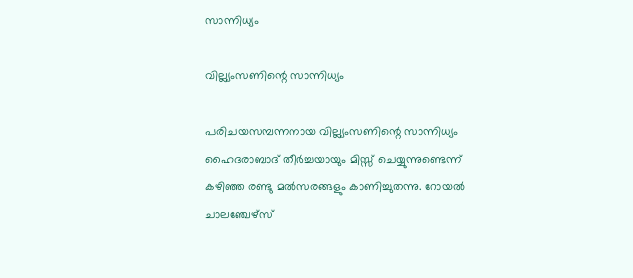സാന്നിധ്യം

വില്ല്യംസണിന്റെ സാന്നിധ്യം

പരിചയസമ്പന്നനായ വില്ല്യംസണിന്റെ സാന്നിധ്യം ഹൈദരാബാദ് തീര്‍ച്ചയായും മിസ്സ് ചെയ്യുന്നുണ്ടെന്ന് കഴിഞ്ഞ രണ്ടു മല്‍സരങ്ങളും കാണിച്ചുതന്നു. റോയല്‍ ചാലഞ്ചേഴ്‌സ്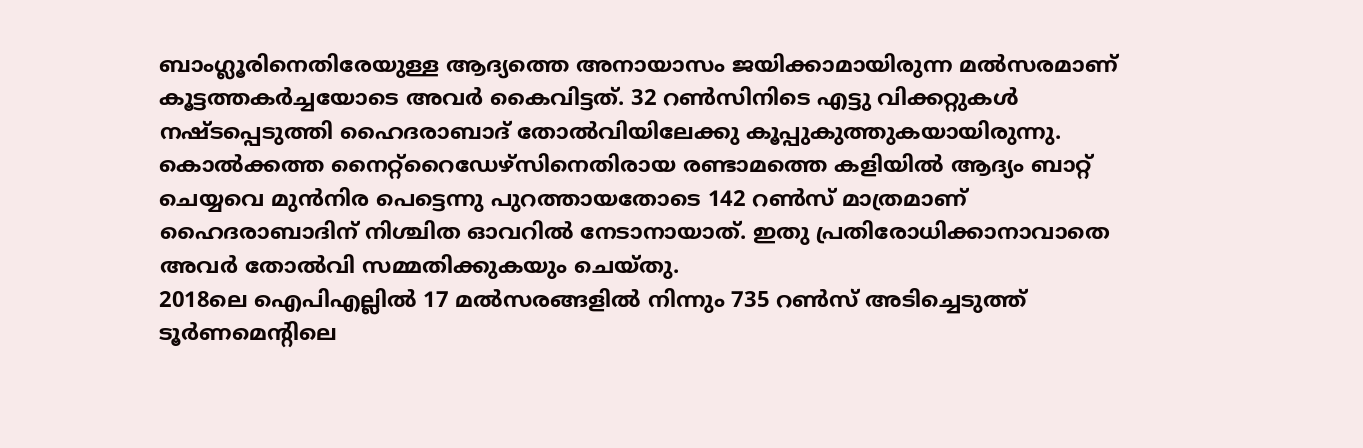ബാംഗ്ലൂരിനെതിരേയുള്ള ആദ്യത്തെ അനായാസം ജയിക്കാമായിരുന്ന മല്‍സരമാണ് കൂട്ടത്തകര്‍ച്ചയോടെ അവര്‍ കൈവിട്ടത്. 32 റണ്‍സിനിടെ എട്ടു വിക്കറ്റുകള്‍ നഷ്ടപ്പെടുത്തി ഹൈദരാബാദ് തോല്‍വിയിലേക്കു കൂപ്പുകുത്തുകയായിരുന്നു.
കൊല്‍ക്കത്ത നൈറ്റ്‌റൈഡേഴ്‌സിനെതിരായ രണ്ടാമത്തെ കളിയില്‍ ആദ്യം ബാറ്റ് ചെയ്യവെ മുന്‍നിര പെട്ടെന്നു പുറത്തായതോടെ 142 റണ്‍സ് മാത്രമാണ് ഹൈദരാബാദിന് നിശ്ചിത ഓവറില്‍ നേടാനായാത്. ഇതു പ്രതിരോധിക്കാനാവാതെ അവര്‍ തോല്‍വി സമ്മതിക്കുകയും ചെയ്തു.
2018ലെ ഐപിഎല്ലില്‍ 17 മല്‍സരങ്ങളില്‍ നിന്നും 735 റണ്‍സ് അടിച്ചെടുത്ത് ടൂര്‍ണമെന്റിലെ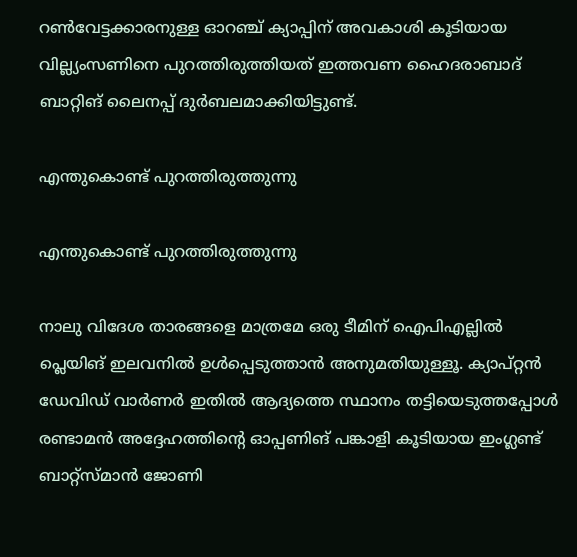റണ്‍വേട്ടക്കാരനുള്ള ഓറഞ്ച് ക്യാപ്പിന് അവകാശി കൂടിയായ വില്ല്യംസണിനെ പുറത്തിരുത്തിയത് ഇത്തവണ ഹൈദരാബാദ് ബാറ്റിങ് ലൈനപ്പ് ദുര്‍ബലമാക്കിയിട്ടുണ്ട്.

എന്തുകൊണ്ട് പുറത്തിരുത്തുന്നു

എന്തുകൊണ്ട് പുറത്തിരുത്തുന്നു

നാലു വിദേശ താരങ്ങളെ മാത്രമേ ഒരു ടീമിന് ഐപിഎല്ലില്‍ പ്ലെയിങ് ഇലവനില്‍ ഉള്‍പ്പെടുത്താന്‍ അനുമതിയുള്ളൂ. ക്യാപ്റ്റന്‍ ഡേവിഡ് വാര്‍ണര്‍ ഇതില്‍ ആദ്യത്തെ സ്ഥാനം തട്ടിയെടുത്തപ്പോള്‍ രണ്ടാമന്‍ അദ്ദേഹത്തിന്റെ ഓപ്പണിങ് പങ്കാളി കൂടിയായ ഇംഗ്ലണ്ട് ബാറ്റ്‌സ്മാന്‍ ജോണി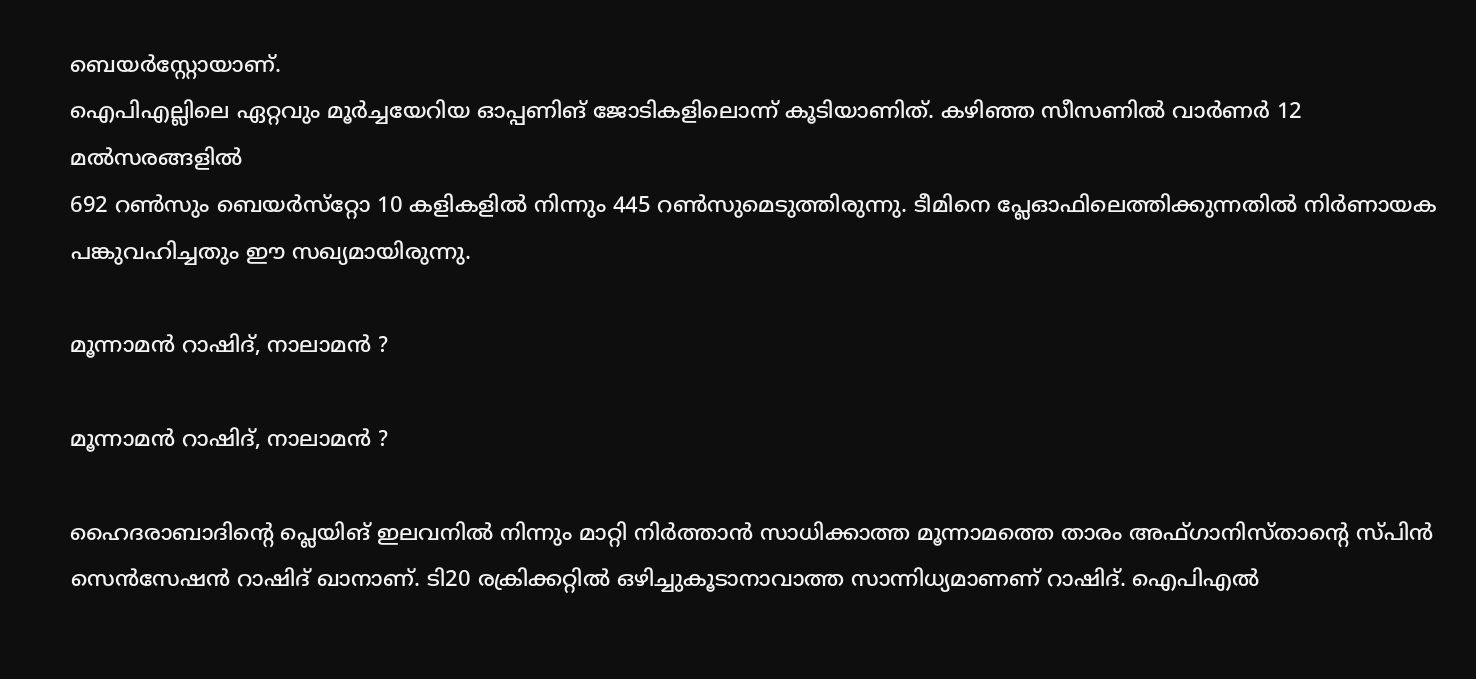ബെയര്‍‌സ്റ്റോയാണ്.
ഐപിഎല്ലിലെ ഏറ്റവും മൂര്‍ച്ചയേറിയ ഓപ്പണിങ് ജോടികളിലൊന്ന് കൂടിയാണിത്. കഴിഞ്ഞ സീസണില്‍ വാര്‍ണര്‍ 12 മല്‍സരങ്ങളില്‍
692 റണ്‍സും ബെയര്‍സ്‌റ്റോ 10 കളികളില്‍ നിന്നും 445 റണ്‍സുമെടുത്തിരുന്നു. ടീമിനെ പ്ലേഓഫിലെത്തിക്കുന്നതില്‍ നിര്‍ണായക പങ്കുവഹിച്ചതും ഈ സഖ്യമായിരുന്നു.

മൂന്നാമന്‍ റാഷിദ്, നാലാമന്‍ ?

മൂന്നാമന്‍ റാഷിദ്, നാലാമന്‍ ?

ഹൈദരാബാദിന്റെ പ്ലെയിങ് ഇലവനില്‍ നിന്നും മാറ്റി നിര്‍ത്താന്‍ സാധിക്കാത്ത മൂന്നാമത്തെ താരം അഫ്ഗാനിസ്താന്റെ സ്പിന്‍ സെന്‍സേഷന്‍ റാഷിദ് ഖാനാണ്. ടി20 രക്രിക്കറ്റില്‍ ഒഴിച്ചുകൂടാനാവാത്ത സാന്നിധ്യമാണണ് റാഷിദ്. ഐപിഎല്‍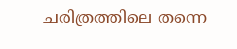ചരിത്രത്തിലെ തന്നെ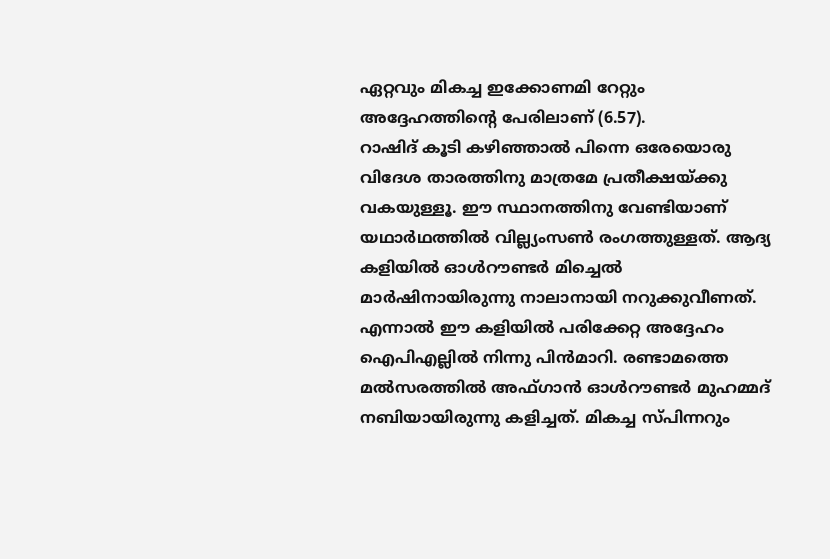ഏറ്റവും മികച്ച ഇക്കോണമി റേറ്റും അദ്ദേഹത്തിന്റെ പേരിലാണ് (6.57).
റാഷിദ് കൂടി കഴിഞ്ഞാല്‍ പിന്നെ ഒരേയൊരു വിദേശ താരത്തിനു മാത്രമേ പ്രതീക്ഷയ്ക്കു വകയുള്ളൂ. ഈ സ്ഥാനത്തിനു വേണ്ടിയാണ് യഥാര്‍ഥത്തില്‍ വില്ല്യംസണ്‍ രംഗത്തുള്ളത്. ആദ്യ കളിയില്‍ ഓള്‍റൗണ്ടര്‍ മിച്ചെല്‍ മാര്‍ഷിനായിരുന്നു നാലാനായി നറുക്കുവീണത്. എന്നാല്‍ ഈ കളിയില്‍ പരിക്കേറ്റ അദ്ദേഹം ഐപിഎല്ലില്‍ നിന്നു പിന്‍മാറി. രണ്ടാമത്തെ മല്‍സരത്തില്‍ അഫ്ഗാന്‍ ഓള്‍റൗണ്ടര്‍ മുഹമ്മദ് നബിയായിരുന്നു കളിച്ചത്. മികച്ച സ്പിന്നറും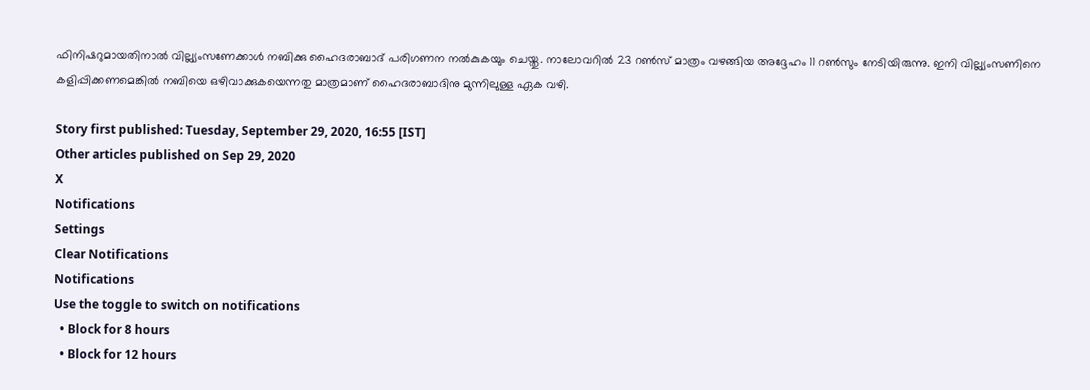ഫിനിഷറുമായതിനാല്‍ വില്ല്യംസണേക്കാള്‍ നബിക്കു ഹൈദരാബാദ് പരിഗണന നല്‍കുകയും ചെയ്തു. നാലോവറില്‍ 23 റണ്‍സ് മാത്രം വഴങ്ങിയ അദ്ദേഹം 11 റണ്‍സും നേടിയിരുന്നു. ഇനി വില്ല്യംസണിനെ കളിപ്പിക്കണമെങ്കില്‍ നബിയെ ഒഴിവാക്കുകയെന്നതു മാത്രമാണ് ഹൈദരാബാദിനു മുന്നിലുള്ള ഏക വഴി.

Story first published: Tuesday, September 29, 2020, 16:55 [IST]
Other articles published on Sep 29, 2020
X
Notifications
Settings
Clear Notifications
Notifications
Use the toggle to switch on notifications
  • Block for 8 hours
  • Block for 12 hours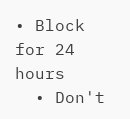• Block for 24 hours
  • Don't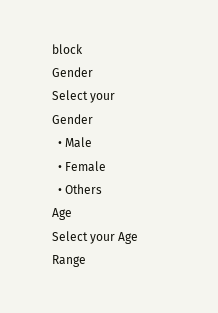block
Gender
Select your Gender
  • Male
  • Female
  • Others
Age
Select your Age Range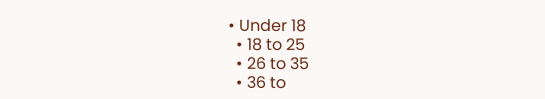• Under 18
  • 18 to 25
  • 26 to 35
  • 36 to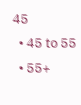45
  • 45 to 55
  • 55+